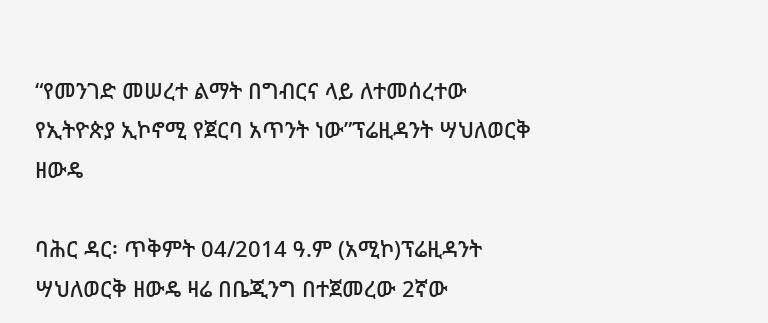“የመንገድ መሠረተ ልማት በግብርና ላይ ለተመሰረተው የኢትዮጵያ ኢኮኖሚ የጀርባ አጥንት ነው”ፕሬዚዳንት ሣህለወርቅ ዘውዴ

ባሕር ዳር፡ ጥቅምት 04/2014 ዓ.ም (አሚኮ)ፕሬዚዳንት ሣህለወርቅ ዘውዴ ዛሬ በቤጂንግ በተጀመረው 2ኛው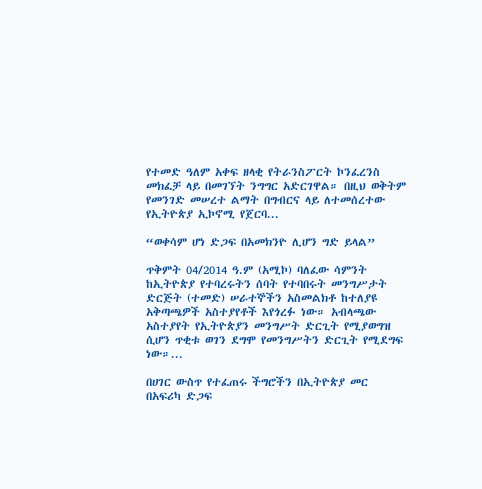የተመድ ዓለም አቀፍ ዘላቂ የትራንስፖርት ኮንፈረንስ መክፈቻ ላይ በመገኘት ንግግር አድርገዋል። በዚህ ወቅትም የመንገድ መሠረተ ልማት በግብርና ላይ ለተመሰረተው የኢትዮጵያ ኢኮኖሚ የጀርባ...

“ወቀሳም ሆነ ድጋፍ በአመክንዮ ሊሆን ግድ ይላል”

ጥቅምት 04/2014 ዓ.ም (አሚኮ) ባለፈው ሳምንት ከኢትዮጵያ የተባረሩትን ሰባት የተባበሩት መንግሥታት ድርጅት (ተመድ) ሠራተኞችን አስመልክቶ ከተለያዩ አቅጣጫዎች አስተያየቶች እየጎረፉ ነው። አብላጫው አስተያየት የኢትዮጵያን መንግሥት ድርጊት የሚያወግዝ ሲሆን ጥቂቱ ወገን ደግሞ የመንግሥትን ድርጊት የሚደግፍ ነው።...

በሀገር ውስጥ የተፈጠሩ ችግሮችን በኢትዮጵያ መር በአፍሪካ ድጋፍ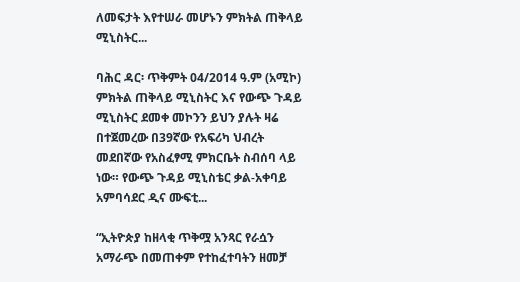ለመፍታት እየተሠራ መሆኑን ምክትል ጠቅላይ ሚኒስትር...

ባሕር ዳር፡ ጥቅምት 04/2014 ዓ.ም (አሚኮ) ምክትል ጠቅላይ ሚኒስትር እና የውጭ ጉዳይ ሚኒስትር ደመቀ መኮንን ይህን ያሉት ዛሬ በተጀመረው በ39ኛው የአፍሪካ ህብረት መደበኛው የአስፈፃሚ ምክርቤት ስብሰባ ላይ ነው። የውጭ ጉዳይ ሚኒስቴር ቃል-አቀባይ አምባሳደር ዲና ሙፍቲ...

“ኢትዮጵያ ከዘላቂ ጥቅሟ አንጻር የራሷን አማራጭ በመጠቀም የተከፈተባትን ዘመቻ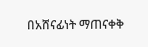በአሸናፊነት ማጠናቀቅ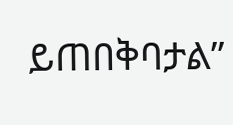ይጠበቅባታል”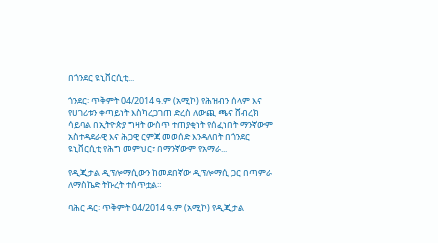በጎንደር ዩኒቨርሲቲ...

ጎንደር፡ ጥቅምት 04/2014 ዓ.ም (አሚኮ) የሕዝብን ሰላም እና የሀገሪቱን ቀጣይነት እስካረጋገጠ ድረስ ለውጪ ጫና ሸብረክ ሳይባል በኢትዮጵያ ግዛት ውስጥ ተጠያቂነት የሰፈነበት ማንኛውም አስተዳደራዊ እና ሕጋዊ ርምጃ መወሰድ እንዳለበት በጎንደር ዩኒቨርሲቲ የሕግ መምህር፣ በማንኛውም የአማራ...

የዲጂታል ዲፕሎማሲውን ከመደበኛው ዲፕሎማሲ ጋር በጣምራ ለማስኬድ ትኩረት ተሰጥቷል።

ባሕር ዳር፡ ጥቅምት 04/2014 ዓ.ም (አሚኮ) የዲጂታል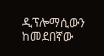ዲፕሎማሲውን ከመደበኛው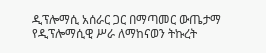ዲፕሎማሲ አሰራር ጋር በማጣመር ውጤታማ የዲፕሎማሲዊ ሥራ ለማከናወን ትኩረት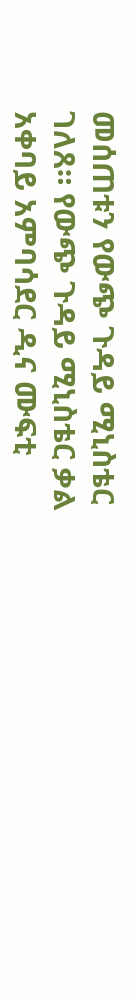መሰጠቱን የውጭ ጉዳይ ሚኒስቴር ገለጸ። የውጭ ጉዳይ ሚኒስቴር ቃል አቀባይ አምባሳደር ዲና ሙፍቲ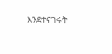እንደተናገሩት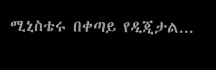ሚኒስቴሩ በቀጣይ የዲጂታል...